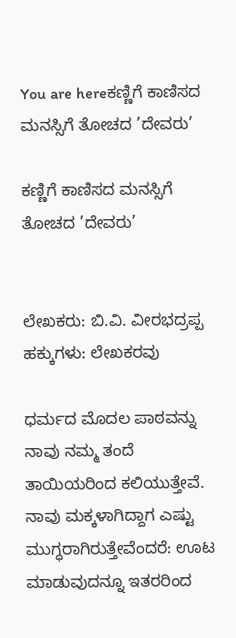You are hereಕಣ್ಣಿಗೆ ಕಾಣಿಸದ ಮನಸ್ಸಿಗೆ ತೋಚದ ’ದೇವರು’

ಕಣ್ಣಿಗೆ ಕಾಣಿಸದ ಮನಸ್ಸಿಗೆ ತೋಚದ ’ದೇವರು’


ಲೇಖಕರು: ಬಿ.ವಿ. ವೀರಭದ್ರಪ್ಪ
ಹಕ್ಕುಗಳು: ಲೇಖಕರವು

ಧರ್ಮದ ಮೊದಲ ಪಾಠವನ್ನು ನಾವು ನಮ್ಮ ತಂದೆ ತಾಯಿಯರಿಂದ ಕಲಿಯುತ್ತೇವೆ. ನಾವು ಮಕ್ಕಳಾಗಿದ್ದಾಗ ಎಷ್ಟು ಮುಗ್ಧರಾಗಿರುತ್ತೇವೆಂದರೆ: ಊಟ ಮಾಡುವುದನ್ನೂ ಇತರರಿಂದ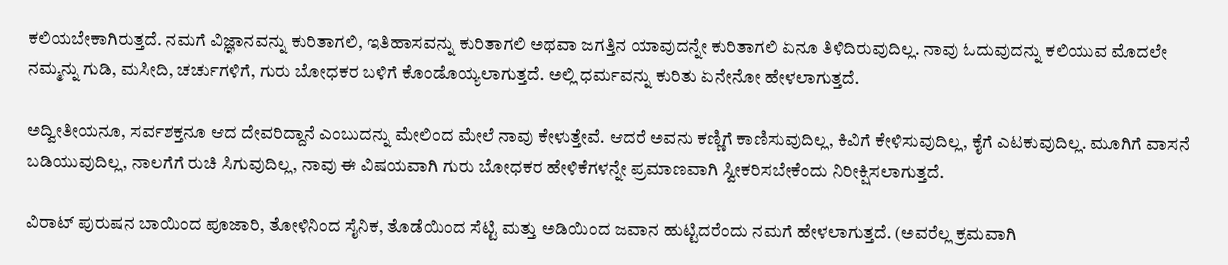ಕಲಿಯಬೇಕಾಗಿರುತ್ತದೆ. ನಮಗೆ ವಿಜ್ಞಾನವನ್ನು ಕುರಿತಾಗಲಿ, ಇತಿಹಾಸವನ್ನು ಕುರಿತಾಗಲಿ ಅಥವಾ ಜಗತ್ತಿನ ಯಾವುದನ್ನೇ ಕುರಿತಾಗಲಿ ಏನೂ ತಿಳಿದಿರುವುದಿಲ್ಲ. ನಾವು ಓದುವುದನ್ನು ಕಲಿಯುವ ಮೊದಲೇ ನಮ್ಮನ್ನು ಗುಡಿ, ಮಸೀದಿ, ಚರ್ಚುಗಳಿಗೆ, ಗುರು ಬೋಧಕರ ಬಳಿಗೆ ಕೊಂಡೊಯ್ಯಲಾಗುತ್ತದೆ. ಅಲ್ಲಿ ಧರ್ಮವನ್ನು ಕುರಿತು ಏನೇನೋ ಹೇಳಲಾಗುತ್ತದೆ.

ಅದ್ವೀತೀಯನೂ, ಸರ್ವಶಕ್ತನೂ ಆದ ದೇವರಿದ್ದಾನೆ ಎಂಬುದನ್ನು ಮೇಲಿಂದ ಮೇಲೆ ನಾವು ಕೇಳುತ್ತೇವೆ. ಆದರೆ ಅವನು ಕಣ್ಣಿಗೆ ಕಾಣಿಸುವುದಿಲ್ಲ, ಕಿವಿಗೆ ಕೇಳಿಸುವುದಿಲ್ಲ, ಕೈಗೆ ಎಟಕುವುದಿಲ್ಲ. ಮೂಗಿಗೆ ವಾಸನೆ ಬಡಿಯುವುದಿಲ್ಲ, ನಾಲಗೆಗೆ ರುಚಿ ಸಿಗುವುದಿಲ್ಲ, ನಾವು ಈ ವಿಷಯವಾಗಿ ಗುರು ಬೋಧಕರ ಹೇಳಿಕೆಗಳನ್ನೇ ಪ್ರಮಾಣವಾಗಿ ಸ್ವೀಕರಿಸಬೇಕೆಂದು ನಿರೀಕ್ಷಿಸಲಾಗುತ್ತದೆ.

ವಿರಾಟ್ ಪುರುಷನ ಬಾಯಿಂದ ಪೂಜಾರಿ, ತೋಳಿನಿಂದ ಸೈನಿಕ, ತೊಡೆಯಿಂದ ಸೆಟ್ಟಿ ಮತ್ತು ಅಡಿಯಿಂದ ಜವಾನ ಹುಟ್ಟಿದರೆಂದು ನಮಗೆ ಹೇಳಲಾಗುತ್ತದೆ. (ಅವರೆಲ್ಲ ಕ್ರಮವಾಗಿ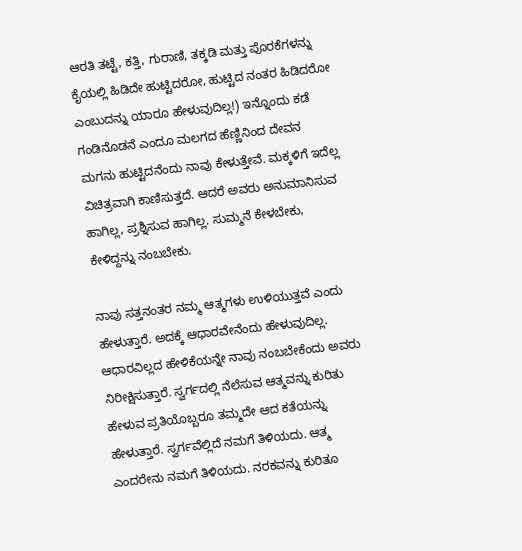ಆರತಿ ತಟ್ಟೆ, ಕತ್ತಿ, ಗುರಾಣಿ, ತಕ್ಕಡಿ ಮತ್ತು ಪೊರಕೆಗಳನ್ನು ಕೈಯಲ್ಲಿ ಹಿಡಿದೇ ಹುಟ್ಟಿದರೋ, ಹುಟ್ಟಿದ ನಂತರ ಹಿಡಿದರೋ ಎಂಬುದನ್ನು ಯಾರೂ ಹೇಳುವುದಿಲ್ಲ!) ಇನ್ನೊಂದು ಕಡೆ ಗಂಡಿನೊಡನೆ ಎಂದೂ ಮಲಗದ ಹೆಣ್ಣಿನಿಂದ ದೇವನ ಮಗನು ಹುಟ್ಟಿದನೆಂದು ನಾವು ಕೇಳುತ್ತೇವೆ. ಮಕ್ಕಳಿಗೆ ಇದೆಲ್ಲ ವಿಚಿತ್ರವಾಗಿ ಕಾಣಿಸುತ್ತದೆ. ಆದರೆ ಅವರು ಅನುಮಾನಿಸುವ ಹಾಗಿಲ್ಲ, ಪ್ರಶ್ನಿಸುವ ಹಾಗಿಲ್ಲ. ಸುಮ್ಮನೆ ಕೇಳಬೇಕು, ಕೇಳಿದ್ದನ್ನು ನಂಬಬೇಕು.

ನಾವು ಸತ್ತನಂತರ ನಮ್ಮ ಆತ್ಮಗಳು ಉಳಿಯುತ್ತವೆ ಎಂದು ಹೇಳುತ್ತಾರೆ. ಅದಕ್ಕೆ ಆಧಾರವೇನೆಂದು ಹೇಳುವುದಿಲ್ಲ. ಆಧಾರವಿಲ್ಲದ ಹೇಳಿಕೆಯನ್ನೇ ನಾವು ನಂಬಬೇಕೆಂದು ಅವರು ನಿರೀಕ್ಷಿಸುತ್ತಾರೆ. ಸ್ವರ್ಗದಲ್ಲಿ ನೆಲೆಸುವ ಆತ್ಮವನ್ನು ಕುರಿತು ಹೇಳುವ ಪ್ರತಿಯೊಬ್ಬರೂ ತಮ್ಮದೇ ಆದ ಕತೆಯನ್ನು ಹೇಳುತ್ತಾರೆ. ಸ್ವರ್ಗವೆಲ್ಲಿದೆ ನಮಗೆ ತಿಳಿಯದು. ಆತ್ಮ ಎಂದರೇನು ನಮಗೆ ತಿಳಿಯದು. ನರಕವನ್ನು ಕುರಿತೂ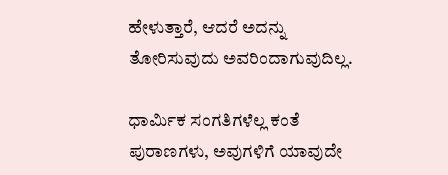ಹೇಳುತ್ತಾರೆ, ಆದರೆ ಅದನ್ನು ತೋರಿಸುವುದು ಅವರಿಂದಾಗುವುದಿಲ್ಲ.

ಧಾರ್ಮಿಕ ಸಂಗತಿಗಳೆಲ್ಲ ಕಂತೆ ಪುರಾಣಗಳು, ಅವುಗಳಿಗೆ ಯಾವುದೇ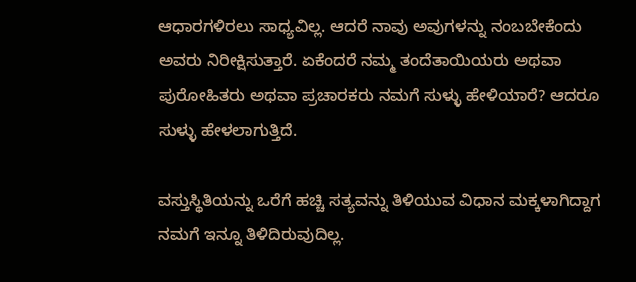ಆಧಾರಗಳಿರಲು ಸಾಧ್ಯವಿಲ್ಲ. ಆದರೆ ನಾವು ಅವುಗಳನ್ನು ನಂಬಬೇಕೆಂದು ಅವರು ನಿರೀಕ್ಷಿಸುತ್ತಾರೆ. ಏಕೆಂದರೆ ನಮ್ಮ ತಂದೆತಾಯಿಯರು ಅಥವಾ ಪುರೋಹಿತರು ಅಥವಾ ಪ್ರಚಾರಕರು ನಮಗೆ ಸುಳ್ಳು ಹೇಳಿಯಾರೆ? ಆದರೂ ಸುಳ್ಳು ಹೇಳಲಾಗುತ್ತಿದೆ.

ವಸ್ತುಸ್ಥಿತಿಯನ್ನು ಒರೆಗೆ ಹಚ್ಚಿ ಸತ್ಯವನ್ನು ತಿಳಿಯುವ ವಿಧಾನ ಮಕ್ಕಳಾಗಿದ್ದಾಗ ನಮಗೆ ಇನ್ನೂ ತಿಳಿದಿರುವುದಿಲ್ಲ.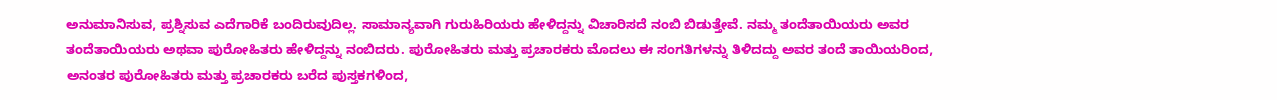ಅನುಮಾನಿಸುವ, ಪ್ರಶ್ನಿಸುವ ಎದೆಗಾರಿಕೆ ಬಂದಿರುವುದಿಲ್ಲ. ಸಾಮಾನ್ಯವಾಗಿ ಗುರುಹಿರಿಯರು ಹೇಳಿದ್ದನ್ನು ವಿಚಾರಿಸದೆ ನಂಬಿ ಬಿಡುತ್ತೇವೆ. ನಮ್ಮ ತಂದೆತಾಯಿಯರು ಅವರ ತಂದೆತಾಯಿಯರು ಅಥವಾ ಪುರೋಹಿತರು ಹೇಳಿದ್ದನ್ನು ನಂಬಿದರು. ಪುರೋಹಿತರು ಮತ್ತು ಪ್ರಚಾರಕರು ಮೊದಲು ಈ ಸಂಗತಿಗಳನ್ನು ತಿಳಿದದ್ದು ಅವರ ತಂದೆ ತಾಯಿಯರಿಂದ, ಅನಂತರ ಪುರೋಹಿತರು ಮತ್ತು ಪ್ರಚಾರಕರು ಬರೆದ ಪುಸ್ತಕಗಳಿಂದ,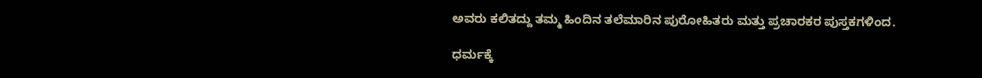ಅವರು ಕಲಿತದ್ದು ತಮ್ಮ ಹಿಂದಿನ ತಲೆಮಾರಿನ ಪುರೋಹಿತರು ಮತ್ತು ಪ್ರಚಾರಕರ ಪುಸ್ತಕಗಳಿಂದ.

ಧರ್ಮಕ್ಕೆ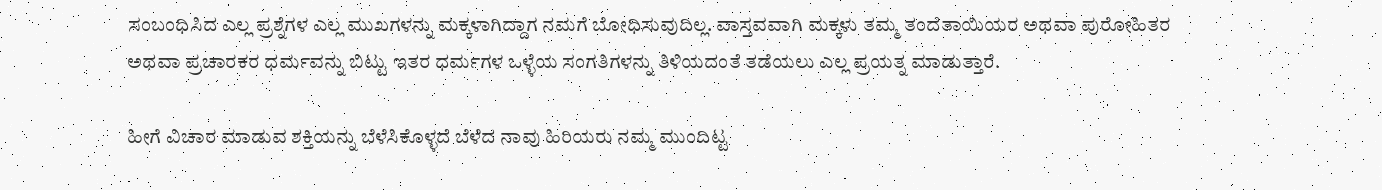ಸಂಬಂಧಿಸಿದ ಎಲ್ಲ ಪ್ರಶ್ನೆಗಳ ಎಲ್ಲ ಮುಖಗಳನ್ನು ಮಕ್ಕಳಾಗಿದ್ದಾಗ ನಮಗೆ ಬೋಧಿಸುವುದಿಲ್ಲ. ವಾಸ್ತವವಾಗಿ ಮಕ್ಕಳು ತಮ್ಮ ತಂದೆತಾಯಿಯರ ಅಥವಾ ಪುರೋಹಿತರ ಅಥವಾ ಪ್ರಚಾರಕರ ಧರ್ಮವನ್ನು ಬಿಟ್ಟು ಇತರ ಧರ್ಮಗಳ ಒಳ್ಳೆಯ ಸಂಗತಿಗಳನ್ನು ತಿಳಿಯದಂತೆ ತಡೆಯಲು ಎಲ್ಲ ಪ್ರಯತ್ನ ಮಾಡುತ್ತಾರೆ.

ಹೀಗೆ ವಿಚಾರ ಮಾಡುವ ಶಕ್ತಿಯನ್ನು ಬೆಳೆಸಿಕೊಳ್ಳದೆ ಬೆಳೆದ ನಾವು ಹಿರಿಯರು ನಮ್ಮ ಮುಂದಿಟ್ಟ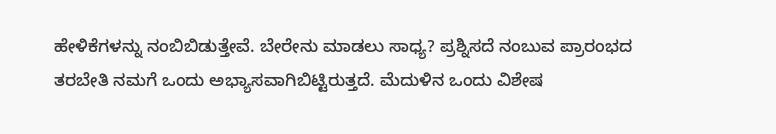ಹೇಳಿಕೆಗಳನ್ನು ನಂಬಿಬಿಡುತ್ತೇವೆ. ಬೇರೇನು ಮಾಡಲು ಸಾಧ್ಯ? ಪ್ರಶ್ನಿಸದೆ ನಂಬುವ ಪ್ರಾರಂಭದ ತರಬೇತಿ ನಮಗೆ ಒಂದು ಅಭ್ಯಾಸವಾಗಿಬಿಟ್ಟಿರುತ್ತದೆ. ಮೆದುಳಿನ ಒಂದು ವಿಶೇಷ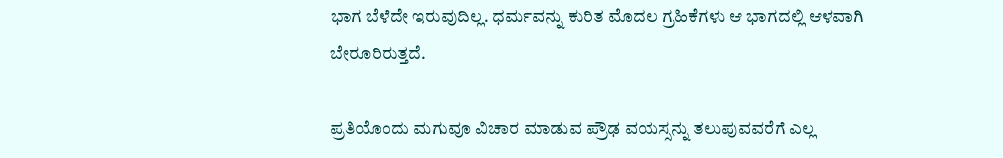ಭಾಗ ಬೆಳೆದೇ ಇರುವುದಿಲ್ಲ. ಧರ್ಮವನ್ನು ಕುರಿತ ಮೊದಲ ಗ್ರಹಿಕೆಗಳು ಆ ಭಾಗದಲ್ಲಿ ಆಳವಾಗಿ ಬೇರೂರಿರುತ್ತದೆ.

ಪ್ರತಿಯೊಂದು ಮಗುವೂ ವಿಚಾರ ಮಾಡುವ ಪ್ರೌಢ ವಯಸ್ಸನ್ನು ತಲುಪುವವರೆಗೆ ಎಲ್ಲ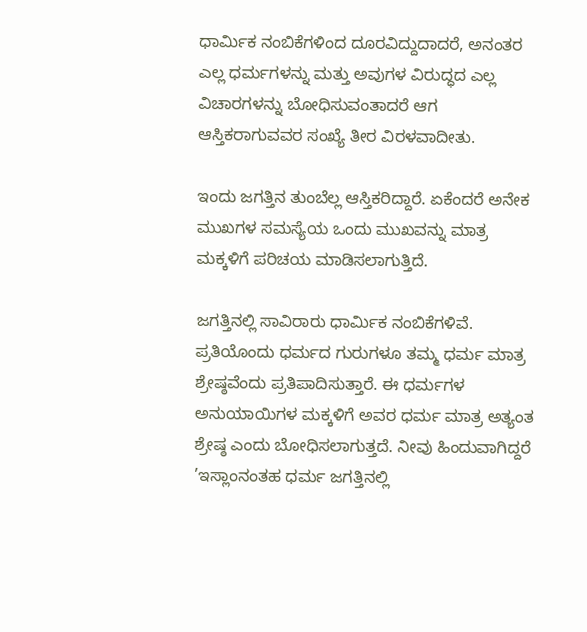ಧಾರ್ಮಿಕ ನಂಬಿಕೆಗಳಿಂದ ದೂರವಿದ್ದುದಾದರೆ, ಅನಂತರ ಎಲ್ಲ ಧರ್ಮಗಳನ್ನು ಮತ್ತು ಅವುಗಳ ವಿರುದ್ಧದ ಎಲ್ಲ ವಿಚಾರಗಳನ್ನು ಬೋಧಿಸುವಂತಾದರೆ ಆಗ ಆಸ್ತಿಕರಾಗುವವರ ಸಂಖ್ಯೆ ತೀರ ವಿರಳವಾದೀತು.

ಇಂದು ಜಗತ್ತಿನ ತುಂಬೆಲ್ಲ ಆಸ್ತಿಕರಿದ್ದಾರೆ. ಏಕೆಂದರೆ ಅನೇಕ ಮುಖಗಳ ಸಮಸ್ಯೆಯ ಒಂದು ಮುಖವನ್ನು ಮಾತ್ರ ಮಕ್ಕಳಿಗೆ ಪರಿಚಯ ಮಾಡಿಸಲಾಗುತ್ತಿದೆ.

ಜಗತ್ತಿನಲ್ಲಿ ಸಾವಿರಾರು ಧಾರ್ಮಿಕ ನಂಬಿಕೆಗಳಿವೆ. ಪ್ರತಿಯೊಂದು ಧರ್ಮದ ಗುರುಗಳೂ ತಮ್ಮ ಧರ್ಮ ಮಾತ್ರ ಶ್ರೇಷ್ಠವೆಂದು ಪ್ರತಿಪಾದಿಸುತ್ತಾರೆ. ಈ ಧರ್ಮಗಳ ಅನುಯಾಯಿಗಳ ಮಕ್ಕಳಿಗೆ ಅವರ ಧರ್ಮ ಮಾತ್ರ ಅತ್ಯಂತ ಶ್ರೇಷ್ಠ ಎಂದು ಬೋಧಿಸಲಾಗುತ್ತದೆ. ನೀವು ಹಿಂದುವಾಗಿದ್ದರೆ ’ಇಸ್ಲಾಂನಂತಹ ಧರ್ಮ ಜಗತ್ತಿನಲ್ಲಿ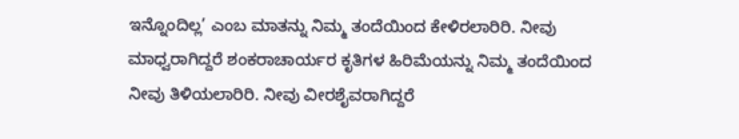ಇನ್ನೊಂದಿಲ್ಲ’ ಎಂಬ ಮಾತನ್ನು ನಿಮ್ಮ ತಂದೆಯಿಂದ ಕೇಳಿರಲಾರಿರಿ. ನೀವು ಮಾಧ್ವರಾಗಿದ್ದರೆ ಶಂಕರಾಚಾರ್ಯರ ಕೃತಿಗಳ ಹಿರಿಮೆಯನ್ನು ನಿಮ್ಮ ತಂದೆಯಿಂದ ನೀವು ತಿಳಿಯಲಾರಿರಿ. ನೀವು ವೀರಶೈವರಾಗಿದ್ದರೆ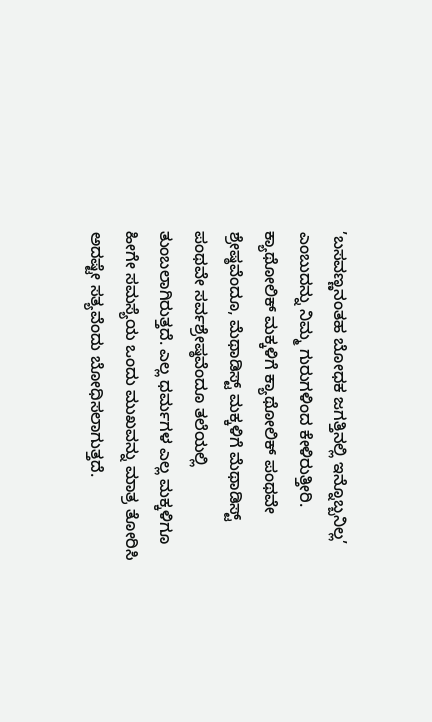’ಬಸವಣ್ಣನಂತಹ ಬೋಧಕ ಜಗತ್ತಿನಲ್ಲಿ ಇನ್ನೊಬ್ಬನಿಲ್ಲ’ ಎಂಬುದನ್ನು ನಿಮ್ಮ ಗುರುಗಳಿಂದ ಕೇಳಿರುತ್ತೀರಿ. ಕ್ಯಾಥೋಲಿಕ್ ಮಕ್ಕಳಿಗೆ ಕ್ಯಾಥೋಲಿಕ್ ಪಂಥವೇ ಶ್ರೇಷ್ಠವೆಂದೂ, ಮೆಥಾಡಿಸ್ಟ್ ಮಕ್ಕಳಿಗೆ ಮೆಥಾಡಿಸ್ಟ್ ಪಂಥವೇ ಸರ್ವಶ್ರೇಷ್ಠವೆಂದೂ ತಲೆಯಲ್ಲಿ ತುಂಬಲಾಗಿರುತ್ತದೆ. ಎಲ್ಲ ಧರ್ಮಗಳ ಎಲ್ಲ ಮಕ್ಕಳಿಗೂ ಹೀಗೇ ಸಮಸ್ಯೆಯ ಒಂದು ಮುಖವನ್ನು ಮಾತ್ರ ತೋರಿಸಿ ಅದಷ್ಟೇ ಸತ್ಯವೆಂದು ಬೋಧಿಸಲಾಗುತ್ತದೆ.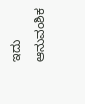ಇದು ಆನುವಂಶಿಕ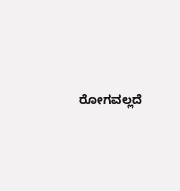ರೋಗವಲ್ಲದೆ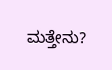ಮತ್ತೇನು?